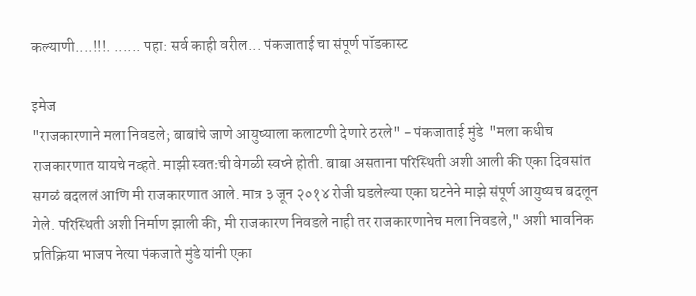कल्याणी....!!!. ...... पहा: सर्व काही वरील... पंकजाताई चा संपूर्ण पॉडकास्ट

इमेज
"राजकारणाने मला निवडले; बाबांचे जाणे आयुष्याला कलाटणी देणारे ठरले" - पंकजाताई मुंडे  "मला कधीच राजकारणात यायचे नव्हते. माझी स्वतःची वेगळी स्वप्ने होती. बाबा असताना परिस्थिती अशी आली की एका दिवसांत सगळं बदललं आणि मी राजकारणात आले. मात्र ३ जून २०१४ रोजी घडलेल्या एका घटनेने माझे संपूर्ण आयुष्यच बदलून गेले. परिस्थिती अशी निर्माण झाली की, मी राजकारण निवडले नाही तर राजकारणानेच मला निवडले," अशी भावनिक प्रतिक्रिया भाजप नेत्या पंकजाते मुंडे यांनी एका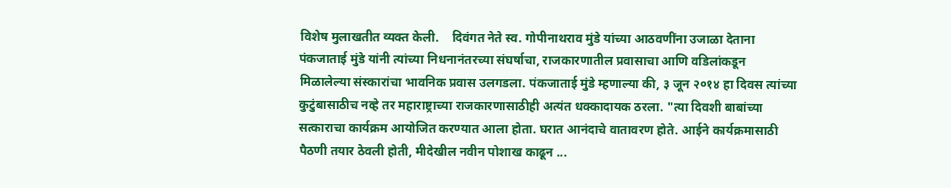विशेष मुलाखतीत व्यक्त केली.    दिवंगत नेते स्व. गोपीनाथराव मुंडे यांच्या आठवणींना उजाळा देताना पंकजाताई मुंडे यांनी त्यांच्या निधनानंतरच्या संघर्षाचा, राजकारणातील प्रवासाचा आणि वडिलांकडून मिळालेल्या संस्कारांचा भावनिक प्रवास उलगडला. पंकजाताई मुंडे म्हणाल्या की, ३ जून २०१४ हा दिवस त्यांच्या कुटुंबासाठीच नव्हे तर महाराष्ट्राच्या राजकारणासाठीही अत्यंत धक्कादायक ठरला. "त्या दिवशी बाबांच्या सत्काराचा कार्यक्रम आयोजित करण्यात आला होता. घरात आनंदाचे वातावरण होते. आईने कार्यक्रमासाठी पैठणी तयार ठेवली होती, मीदेखील नवीन पोशाख काढून ...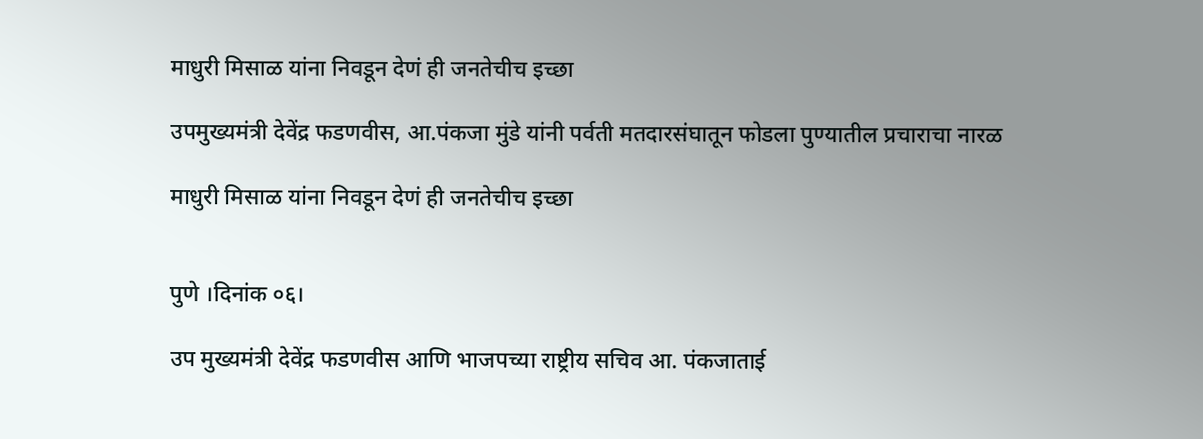माधुरी मिसाळ यांना निवडून देणं ही जनतेचीच इच्छा

उपमुख्यमंत्री देवेंद्र फडणवीस, आ.पंकजा मुंडे यांनी पर्वती मतदारसंघातून फोडला पुण्यातील प्रचाराचा नारळ

माधुरी मिसाळ यांना निवडून देणं ही जनतेचीच इच्छा


पुणे ।दिनांक ०६।

उप मुख्यमंत्री देवेंद्र फडणवीस आणि भाजपच्या राष्ट्रीय सचिव आ. पंकजाताई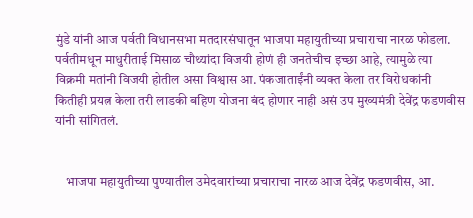मुंडे यांनी आज पर्वती विधानसभा मतदारसंघातून भाजपा महायुतीच्या प्रचाराचा नारळ फोडला. पर्वतीमधून माधुरीताई मिसाळ चौथ्यांदा विजयी होणं ही जनतेचीच इच्छा आहे, त्यामुळे त्या विक्रमी मतांनी विजयी होतील असा विश्वास आ. पंकजाताईंनी व्यक्त केला तर विरोधकांनी कितीही प्रयत्न केला तरी लाडकी बहिण योजना बंद होणार नाही असं उप मुख्यमंत्री देवेंद्र फडणवीस यांनी सांगितलं.


    भाजपा महायुतीच्या पुण्यातील उमेदवारांच्या प्रचाराचा नारळ आज देवेंद्र फडणवीस, आ.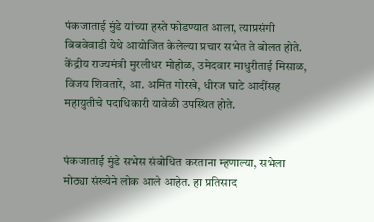पंकजाताई मुंडे यांच्या हस्ते फोडण्यात आला, त्याप्रसंगी बिबवेवाडी येथे आयोजित केलेल्या प्रचार सभेत ते बोलत होते. केंद्रीय राज्यमंत्री मुरलीधर मोहोळ, उमेदवार माधुरीताई मिसाळ, विजय शिवतारे, आ. अमित गोरखे, धीरज घाटे आदींसह महायुतीचे पदाधिकारी यावेळी उपस्थित होते.


पंकजाताई मुंडे सभेस संबोधित करताना म्हणाल्या, सभेला मोठ्या संख्येने लोक आले आहेत. हा प्रतिसाद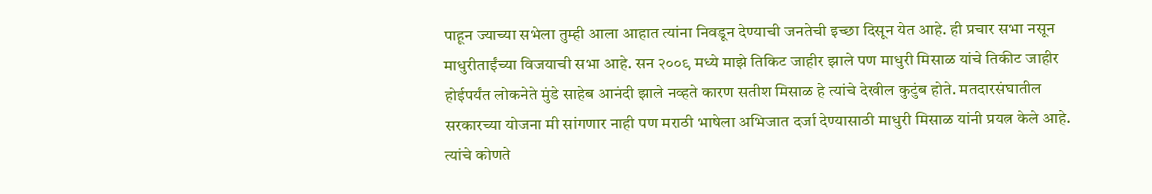पाहून ज्याच्या सभेला तुम्ही आला आहात त्यांना निवडून देण्याची जनतेची इच्छा दिसून येत आहे. ही प्रचार सभा नसून माधुरीताईंच्या विजयाची सभा आहे. सन २००९ मध्ये माझे तिकिट जाहीर झाले पण माधुरी मिसाळ यांचे तिकीट जाहीर होईपर्यंत लोकनेते मुंडे साहेब आनंदी झाले नव्हते कारण सतीश मिसाळ हे त्यांचे देखील कुटुंब होते. मतदारसंघातील सरकारच्या योजना मी सांगणार नाही पण मराठी भाषेला अभिजात दर्जा देण्यासाठी माधुरी मिसाळ यांनी प्रयत्न केले आहे.  त्यांचे कोणते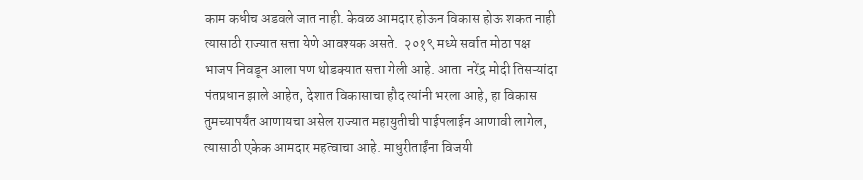काम कधीच अडवले जात नाही. केवळ आमदार होऊन विकास होऊ शकत नाही त्यासाठी राज्यात सत्ता येणे आवश्यक असते.  २०१९ मध्ये सर्वात मोठा पक्ष भाजप निवडून आला पण थोडक्यात सत्ता गेली आहे. आता  नरेंद्र मोदी तिसऱ्यांदा पंतप्रधान झाले आहेत, देशात विकासाचा हौद त्यांनी भरला आहे, हा विकास तुमच्यापर्यंत आणायचा असेल राज्यात महायुतीची पाईपलाईन आणावी लागेल, त्यासाठी एकेक आमदार महत्वाचा आहे. माधुरीताईंना विजयी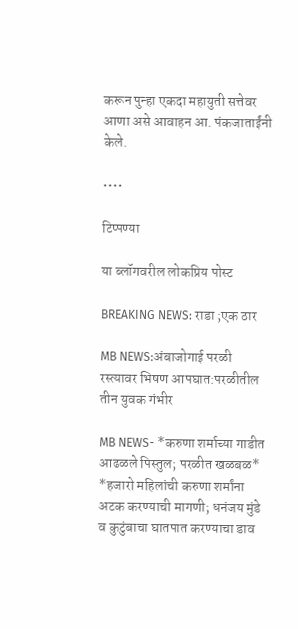करून पुन्हा एकदा महायुती सत्तेवर आणा असे आवाहन आ. पंकजाताईंनी केले.

••••

टिप्पण्या

या ब्लॉगवरील लोकप्रिय पोस्ट

BREAKING NEWS: राडा ;एक ठार

MB NEWS:अंबाजोगाई परळी रस्त्यावर भिषण आपघात:परळीतील तीन युवक गंभीर

MB NEWS- *करुणा शर्माच्या गाडीत आढळले पिस्तुल; परळीत खळबळ* *हजारो महिलांची करुणा शर्मांना अटक करण्याची मागणी; धनंजय मुंडे व कुटुंबाचा घातपात करण्याचा डाव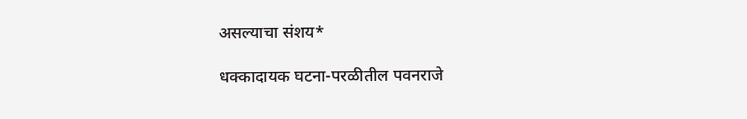असल्याचा संशय*

धक्कादायक घटना-परळीतील पवनराजे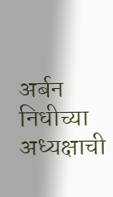अर्बन निधीच्या अध्यक्षाची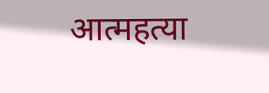आत्महत्या